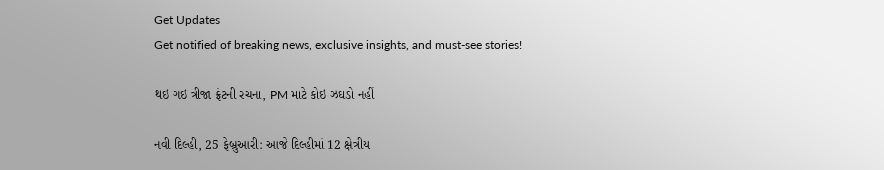Get Updates
Get notified of breaking news, exclusive insights, and must-see stories!

થઇ ગઇ ત્રીજા ફ્રંટની રચના, PM માટે કોઇ ઝઘડો નહીં

નવી દિલ્હી, 25 ફેબ્રુઆરી: આજે દિલ્હીમાં 12 ક્ષેત્રીય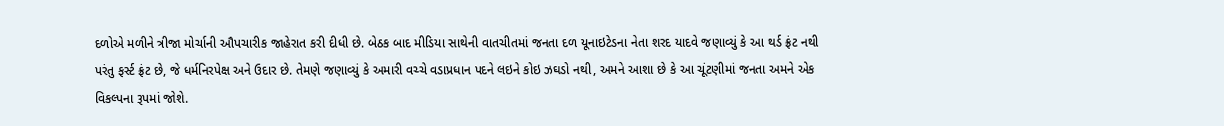દળોએ મળીને ત્રીજા મોર્ચાની ઔપચારીક જાહેરાત કરી દીધી છે. બેઠક બાદ મીડિયા સાથેની વાતચીતમાં જનતા દળ યૂનાઇટેડના નેતા શરદ યાદવે જણાવ્યું કે આ થર્ડ ફ્રંટ નથી પરંતુ ફર્સ્ટ ફ્રંટ છે, જે ધર્મનિરપેક્ષ અને ઉદાર છે. તેમણે જણાવ્યું કે અમારી વચ્ચે વડાપ્રધાન પદને લઇને કોઇ ઝઘડો નથી, અમને આશા છે કે આ ચૂંટણીમાં જનતા અમને એક વિકલ્પના રૂપમાં જોશે.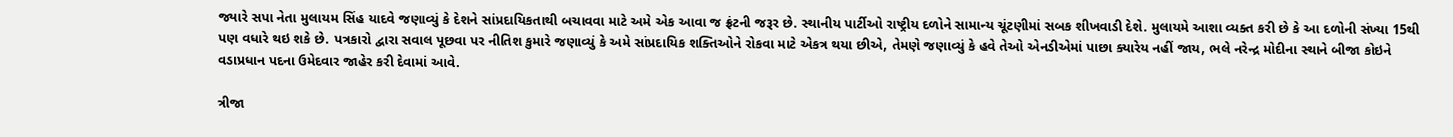જ્યારે સપા નેતા મુલાયમ સિંહ યાદવે જણાવ્યું કે દેશને સાંપ્રદાયિકતાથી બચાવવા માટે અમે એક આવા જ ફ્રંટની જરૂર છે. સ્થાનીય પાર્ટીઓ રાષ્ટ્રીય દળોને સામાન્ય ચૂંટણીમાં સબક શીખવાડી દેશે. મુલાયમે આશા વ્યક્ત કરી છે કે આ દળોની સંખ્યા 15થી પણ વધારે થઇ શકે છે. પત્રકારો દ્વારા સવાલ પૂછવા પર નીતિશ કુમારે જણાવ્યું કે અમે સાંપ્રદાયિક શક્તિઓને રોકવા માટે એકત્ર થયા છીએ, તેમણે જણાવ્યું કે હવે તેઓ એનડીએમાં પાછા ક્યારેય નહીં જાય, ભલે નરેન્દ્ર મોદીના સ્થાને બીજા કોઇને વડાપ્રધાન પદના ઉમેદવાર જાહેર કરી દેવામાં આવે.

ત્રીજા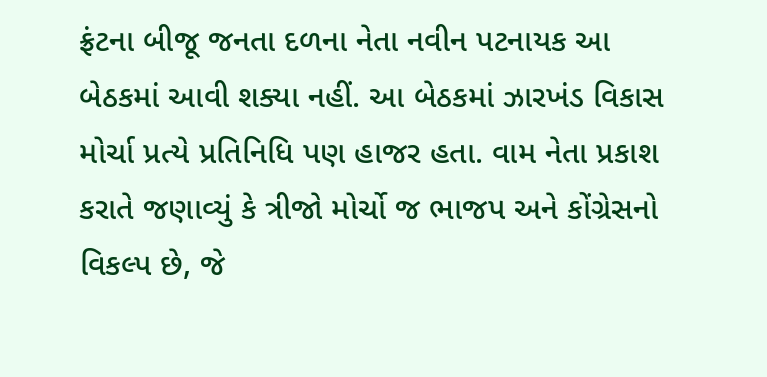ફ્રંટના બીજૂ જનતા દળના નેતા નવીન પટનાયક આ બેઠકમાં આવી શક્યા નહીં. આ બેઠકમાં ઝારખંડ વિકાસ મોર્ચા પ્રત્યે પ્રતિનિધિ પણ હાજર હતા. વામ નેતા પ્રકાશ કરાતે જણાવ્યું કે ત્રીજો મોર્ચો જ ભાજપ અને કોંગ્રેસનો વિકલ્પ છે, જે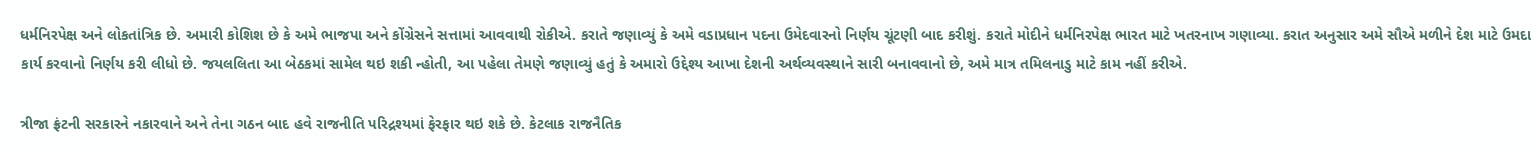ધર્મનિરપેક્ષ અને લોકતાંત્રિક છે. અમારી કોશિશ છે કે અમે ભાજપા અને કોંગ્રેસને સત્તામાં આવવાથી રોકીએ. કરાતે જણાવ્યું કે અમે વડાપ્રધાન પદના ઉમેદવારનો નિર્ણય ચૂંટણી બાદ કરીશું. કરાતે મોદીને ધર્મનિરપેક્ષ ભારત માટે ખતરનાખ ગણાવ્યા. કરાત અનુસાર અમે સૌએ મળીને દેશ માટે ઉમદા કાર્ય કરવાનો નિર્ણય કરી લીધો છે. જયલલિતા આ બેઠકમાં સામેલ થઇ શકી ન્હોતી, આ પહેલા તેમણે જણાવ્યું હતું કે અમારો ઉદ્દેશ્ય આખા દેશની અર્થવ્યવસ્થાને સારી બનાવવાનો છે, અમે માત્ર તમિલનાડુ માટે કામ નહીં કરીએ.

ત્રીજા ફ્રંટની સરકારને નકારવાને અને તેના ગઠન બાદ હવે રાજનીતિ પરિદ્રશ્યમાં ફેરફાર થઇ શકે છે. કેટલાક રાજનૈતિક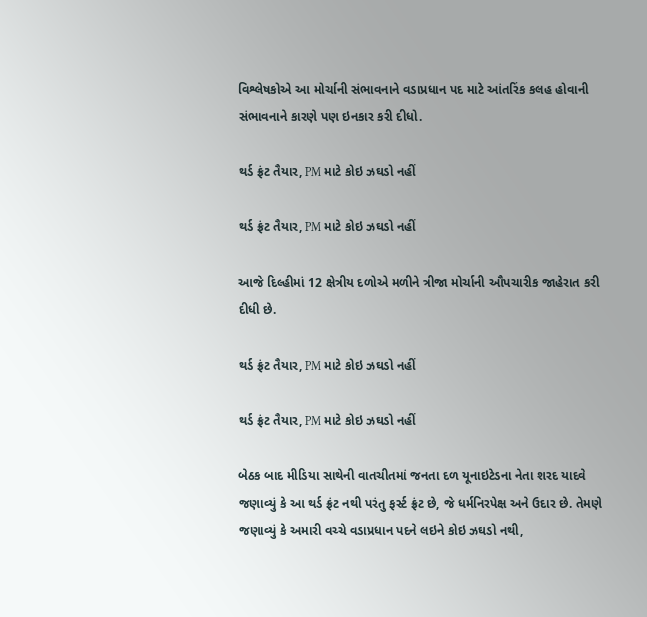વિશ્લેષકોએ આ મોર્ચાની સંભાવનાને વડાપ્રધાન પદ માટે આંતરિંક કલહ હોવાની સંભાવનાને કારણે પણ ઇનકાર કરી દીધો.

થર્ડ ફ્રંટ તૈયાર, PM માટે કોઇ ઝઘડો નહીં

થર્ડ ફ્રંટ તૈયાર, PM માટે કોઇ ઝઘડો નહીં

આજે દિલ્હીમાં 12 ક્ષેત્રીય દળોએ મળીને ત્રીજા મોર્ચાની ઔપચારીક જાહેરાત કરી દીધી છે.

થર્ડ ફ્રંટ તૈયાર, PM માટે કોઇ ઝઘડો નહીં

થર્ડ ફ્રંટ તૈયાર, PM માટે કોઇ ઝઘડો નહીં

બેઠક બાદ મીડિયા સાથેની વાતચીતમાં જનતા દળ યૂનાઇટેડના નેતા શરદ યાદવે જણાવ્યું કે આ થર્ડ ફ્રંટ નથી પરંતુ ફર્સ્ટ ફ્રંટ છે, જે ધર્મનિરપેક્ષ અને ઉદાર છે. તેમણે જણાવ્યું કે અમારી વચ્ચે વડાપ્રધાન પદને લઇને કોઇ ઝઘડો નથી,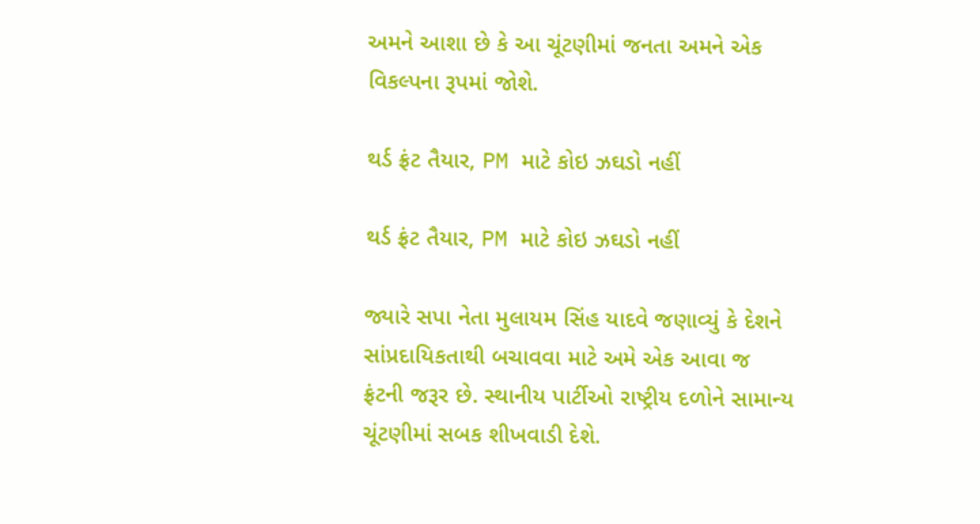અમને આશા છે કે આ ચૂંટણીમાં જનતા અમને એક વિકલ્પના રૂપમાં જોશે.

થર્ડ ફ્રંટ તૈયાર, PM માટે કોઇ ઝઘડો નહીં

થર્ડ ફ્રંટ તૈયાર, PM માટે કોઇ ઝઘડો નહીં

જ્યારે સપા નેતા મુલાયમ સિંહ યાદવે જણાવ્યું કે દેશને સાંપ્રદાયિકતાથી બચાવવા માટે અમે એક આવા જ ફ્રંટની જરૂર છે. સ્થાનીય પાર્ટીઓ રાષ્ટ્રીય દળોને સામાન્ય ચૂંટણીમાં સબક શીખવાડી દેશે.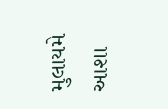મુલાયમે આશા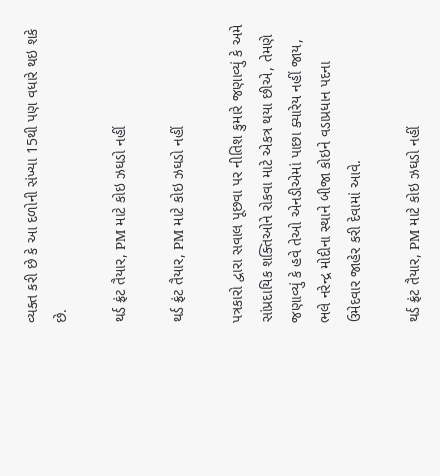વ્યક્ત કરી છે કે આ દળોની સંખ્યા 15થી પણ વધારે થઇ શકે છે.

થર્ડ ફ્રંટ તૈયાર, PM માટે કોઇ ઝઘડો નહીં

થર્ડ ફ્રંટ તૈયાર, PM માટે કોઇ ઝઘડો નહીં

પત્રકારો દ્વારા સવાલ પૂછવા પર નીતિશ કુમારે જણાવ્યું કે અમે સાંપ્રદાયિક શક્તિઓને રોકવા માટે એકત્ર થયા છીએ, તેમણે જણાવ્યું કે હવે તેઓ એનડીએમાં પાછા ક્યારેય નહીં જાય, ભલે નરેન્દ્ર મોદીના સ્થાને બીજા કોઇને વડાપ્રધાન પદના ઉમેદવાર જાહેર કરી દેવામાં આવે.

થર્ડ ફ્રંટ તૈયાર, PM માટે કોઇ ઝઘડો નહીં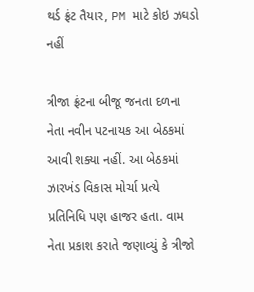થર્ડ ફ્રંટ તૈયાર, PM માટે કોઇ ઝઘડો નહીં

ત્રીજા ફ્રંટના બીજૂ જનતા દળના નેતા નવીન પટનાયક આ બેઠકમાં આવી શક્યા નહીં. આ બેઠકમાં ઝારખંડ વિકાસ મોર્ચા પ્રત્યે પ્રતિનિધિ પણ હાજર હતા. વામ નેતા પ્રકાશ કરાતે જણાવ્યું કે ત્રીજો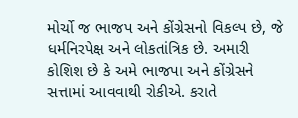મોર્ચો જ ભાજપ અને કોંગ્રેસનો વિકલ્પ છે, જે ધર્મનિરપેક્ષ અને લોકતાંત્રિક છે. અમારી કોશિશ છે કે અમે ભાજપા અને કોંગ્રેસને સત્તામાં આવવાથી રોકીએ. કરાતે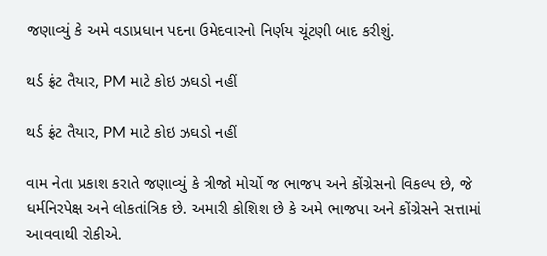જણાવ્યું કે અમે વડાપ્રધાન પદના ઉમેદવારનો નિર્ણય ચૂંટણી બાદ કરીશું.

થર્ડ ફ્રંટ તૈયાર, PM માટે કોઇ ઝઘડો નહીં

થર્ડ ફ્રંટ તૈયાર, PM માટે કોઇ ઝઘડો નહીં

વામ નેતા પ્રકાશ કરાતે જણાવ્યું કે ત્રીજો મોર્ચો જ ભાજપ અને કોંગ્રેસનો વિકલ્પ છે, જે ધર્મનિરપેક્ષ અને લોકતાંત્રિક છે. અમારી કોશિશ છે કે અમે ભાજપા અને કોંગ્રેસને સત્તામાં આવવાથી રોકીએ.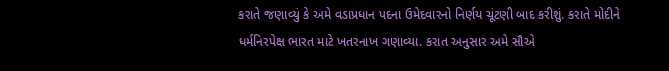કરાતે જણાવ્યું કે અમે વડાપ્રધાન પદના ઉમેદવારનો નિર્ણય ચૂંટણી બાદ કરીશું. કરાતે મોદીને ધર્મનિરપેક્ષ ભારત માટે ખતરનાખ ગણાવ્યા. કરાત અનુસાર અમે સૌએ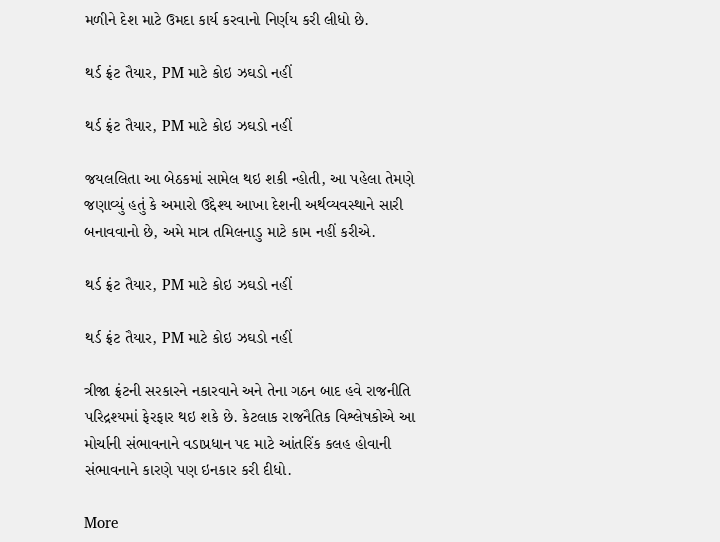મળીને દેશ માટે ઉમદા કાર્ય કરવાનો નિર્ણય કરી લીધો છે.

થર્ડ ફ્રંટ તૈયાર, PM માટે કોઇ ઝઘડો નહીં

થર્ડ ફ્રંટ તૈયાર, PM માટે કોઇ ઝઘડો નહીં

જયલલિતા આ બેઠકમાં સામેલ થઇ શકી ન્હોતી, આ પહેલા તેમણે જણાવ્યું હતું કે અમારો ઉદ્દેશ્ય આખા દેશની અર્થવ્યવસ્થાને સારી બનાવવાનો છે, અમે માત્ર તમિલનાડુ માટે કામ નહીં કરીએ.

થર્ડ ફ્રંટ તૈયાર, PM માટે કોઇ ઝઘડો નહીં

થર્ડ ફ્રંટ તૈયાર, PM માટે કોઇ ઝઘડો નહીં

ત્રીજા ફ્રંટની સરકારને નકારવાને અને તેના ગઠન બાદ હવે રાજનીતિ પરિદ્રશ્યમાં ફેરફાર થઇ શકે છે. કેટલાક રાજનૈતિક વિશ્લેષકોએ આ મોર્ચાની સંભાવનાને વડાપ્રધાન પદ માટે આંતરિંક કલહ હોવાની સંભાવનાને કારણે પણ ઇનકાર કરી દીધો.

More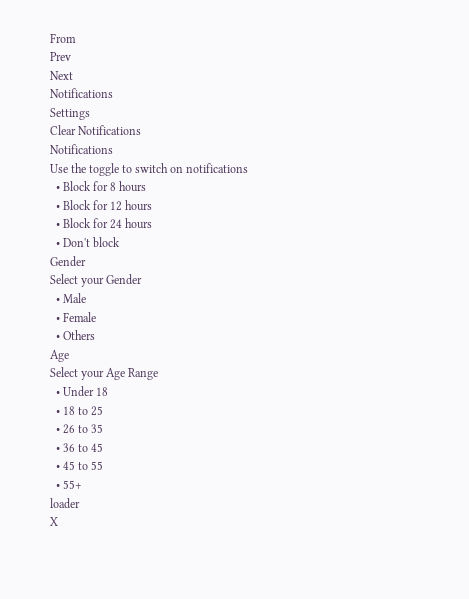From
Prev
Next
Notifications
Settings
Clear Notifications
Notifications
Use the toggle to switch on notifications
  • Block for 8 hours
  • Block for 12 hours
  • Block for 24 hours
  • Don't block
Gender
Select your Gender
  • Male
  • Female
  • Others
Age
Select your Age Range
  • Under 18
  • 18 to 25
  • 26 to 35
  • 36 to 45
  • 45 to 55
  • 55+
loader
X